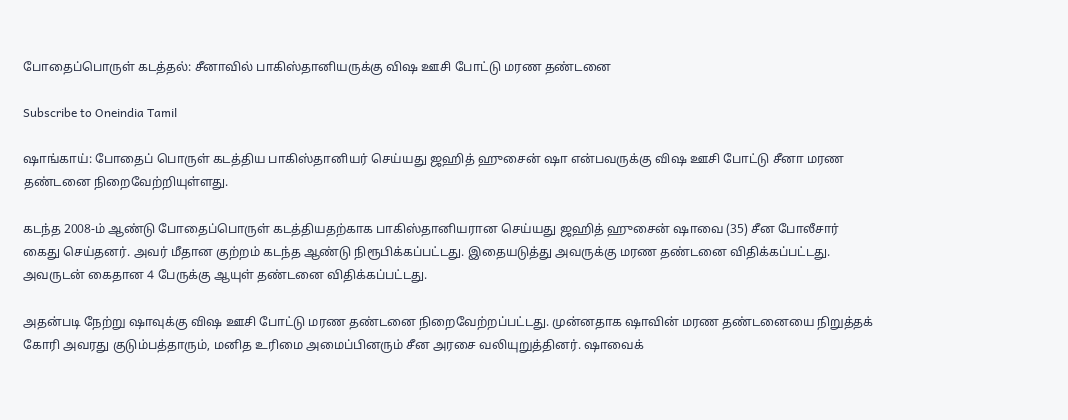போதைப்பொருள் கடத்தல்: சீனாவில் பாகிஸ்தானியருக்கு விஷ ஊசி போட்டு மரண தண்டனை

Subscribe to Oneindia Tamil

ஷாங்காய்: போதைப் பொருள் கடத்திய பாகிஸ்தானியர் செய்யது ஜஹித் ஹுசைன் ஷா என்பவருக்கு விஷ ஊசி போட்டு சீனா மரண தண்டனை நிறைவேற்றியுள்ளது.

கடந்த 2008-ம் ஆண்டு போதைப்பொருள் கடத்தியதற்காக பாகிஸ்தானியரான செய்யது ஜஹித் ஹுசைன் ஷாவை (35) சீன போலீசார் கைது செய்தனர். அவர் மீதான குற்றம் கடந்த ஆண்டு நிரூபிக்கப்பட்டது. இதையடுத்து அவருக்கு மரண தண்டனை விதிக்கப்பட்டது. அவருடன் கைதான 4 பேருக்கு ஆயுள் தண்டனை விதிக்கப்பட்டது.

அதன்படி நேற்று ஷாவுக்கு விஷ ஊசி போட்டு மரண தண்டனை நிறைவேற்றப்பட்டது. முன்னதாக ஷாவின் மரண தண்டனையை நிறுத்தக் கோரி அவரது குடும்பத்தாரும், மனித உரிமை அமைப்பினரும் சீன அரசை வலியுறுத்தினர். ஷாவைக்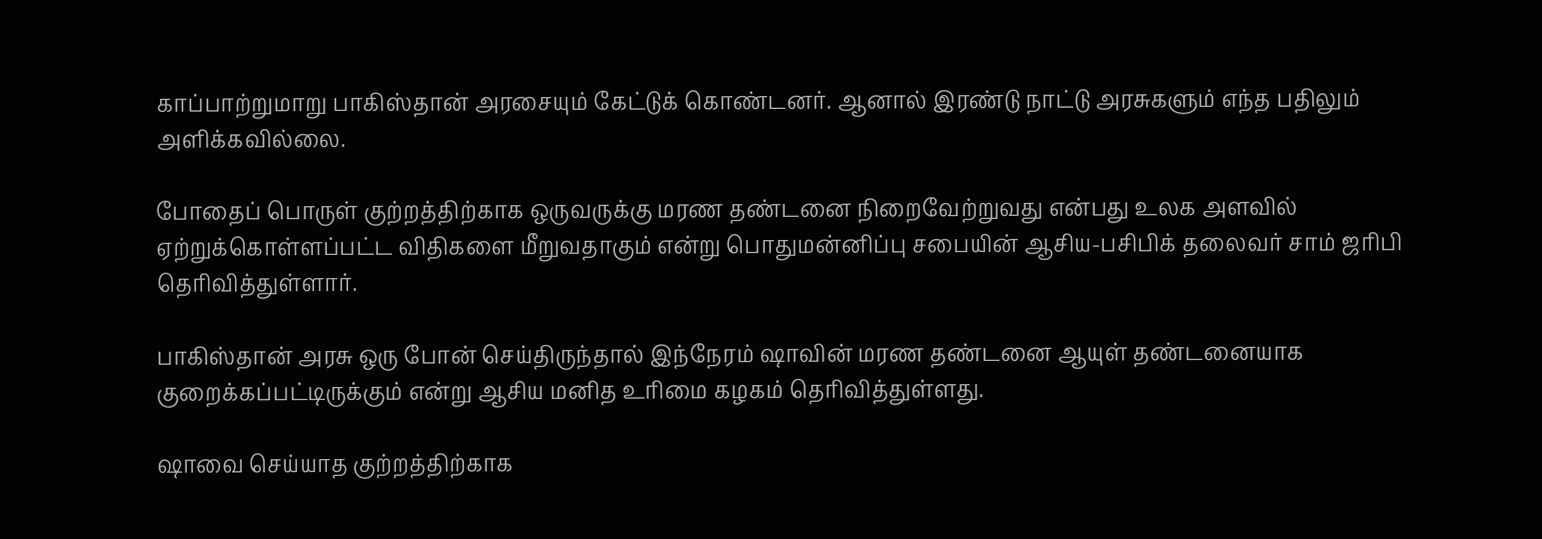காப்பாற்றுமாறு பாகிஸ்தான் அரசையும் கேட்டுக் கொண்டனர். ஆனால் இரண்டு நாட்டு அரசுகளும் எந்த பதிலும் அளிக்கவில்லை.

போதைப் பொருள் குற்றத்திற்காக ஒருவருக்கு மரண தண்டனை நிறைவேற்றுவது என்பது உலக அளவில் ஏற்றுக்கொள்ளப்பட்ட விதிகளை மீறுவதாகும் என்று பொதுமன்னிப்பு சபையின் ஆசிய-பசிபிக் தலைவர் சாம் ஜரிபி தெரிவித்துள்ளார்.

பாகிஸ்தான் அரசு ஒரு போன் செய்திருந்தால் இந்நேரம் ஷாவின் மரண தண்டனை ஆயுள் தண்டனையாக குறைக்கப்பட்டிருக்கும் என்று ஆசிய மனித உரிமை கழகம் தெரிவித்துள்ளது.

ஷாவை செய்யாத குற்றத்திற்காக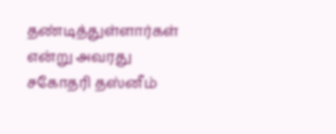தண்டித்துள்ளார்கள் என்று அவரது சகோதரி தஸ்னீம்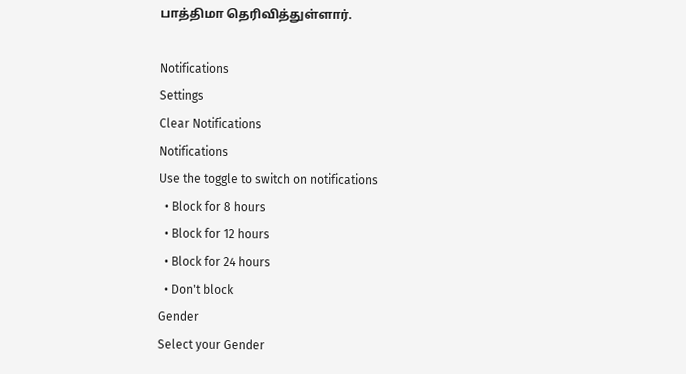பாத்திமா தெரிவித்துள்ளார்.

Notifications
Settings
Clear Notifications
Notifications
Use the toggle to switch on notifications
  • Block for 8 hours
  • Block for 12 hours
  • Block for 24 hours
  • Don't block
Gender
Select your Gender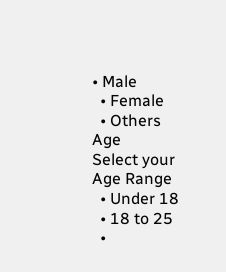• Male
  • Female
  • Others
Age
Select your Age Range
  • Under 18
  • 18 to 25
  •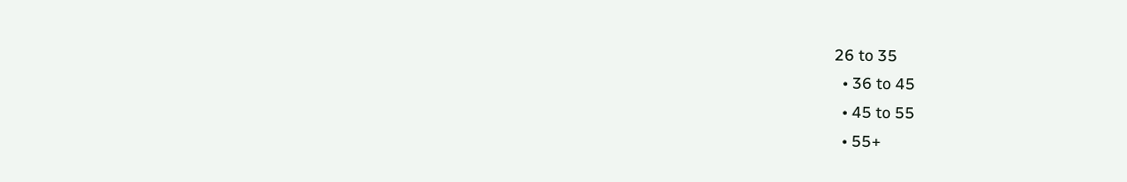26 to 35
  • 36 to 45
  • 45 to 55
  • 55+